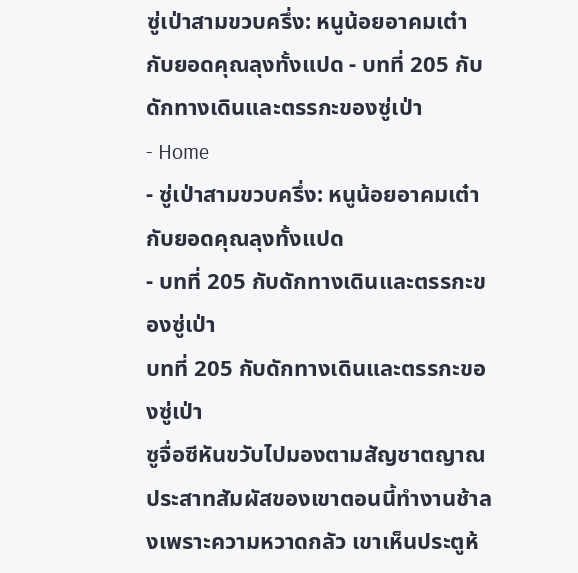ซู่เป่าสามขวบครึ่ง: หนูน้อยอาคมเต๋ากับยอดคุณลุงทั้งแปด - บทที่ 205 กับดักทางเดินและตรรกะของซู่เป่า
- Home
- ซู่เป่าสามขวบครึ่ง: หนูน้อยอาคมเต๋ากับยอดคุณลุงทั้งแปด
- บทที่ 205 กับดักทางเดินและตรรกะของซู่เป่า
บทที่ 205 กับดักทางเดินและตรรกะของซู่เป่า
ซูจื่อซีหันขวับไปมองตามสัญชาตญาณ ประสาทสัมผัสของเขาตอนนี้ทำงานช้าลงเพราะความหวาดกลัว เขาเห็นประตูห้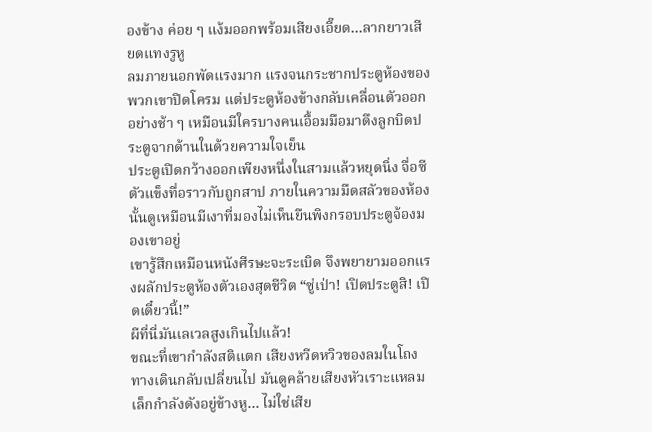องข้าง ค่อย ๆ แง้มออกพร้อมเสียงเอี๊ยด…ลากยาวเสียดแทงรูหู
ลมภายนอกพัดแรงมาก แรงจนกระชากประตูห้องของพวกเขาปิดโครม แต่ประตูห้องข้างกลับเคลื่อนตัวออกอย่างช้า ๆ เหมือนมีใครบางคนเอื้อมมือมาดึงลูกบิดประตูจากด้านในด้วยความใจเย็น
ประตูเปิดกว้างออกเพียงหนึ่งในสามแล้วหยุดนิ่ง จื่อซีตัวแข็งทื่อราวกับถูกสาป ภายในความมืดสลัวของห้องนั้นดูเหมือนมีเงาที่มองไม่เห็นยืนพิงกรอบประตูจ้องมองเขาอยู่
เขารู้สึกเหมือนหนังศีรษะจะระเบิด จึงพยายามออกแรงผลักประตูห้องตัวเองสุดชีวิต “ซู่เป่า! เปิดประตูสิ! เปิดเดี๋ยวนี้!”
ผีที่นี่มันเลเวลสูงเกินไปแล้ว!
ขณะที่เขากำลังสติแตก เสียงหวีดหวิวของลมในโถงทางเดินกลับเปลี่ยนไป มันดูคล้ายเสียงหัวเราะแหลมเล็กกำลังดังอยู่ข้างหู… ไม่ใช่เสีย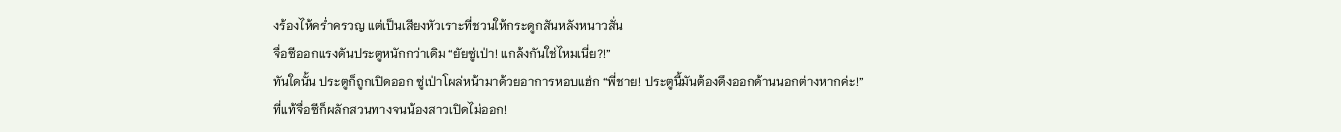งร้องไห้คร่ำครวญ แต่เป็นเสียงหัวเราะที่ชวนให้กระดูกสันหลังหนาวสั่น
จื่อซีออกแรงดันประตูหนักกว่าเดิม “ยัยซู่เป่า! แกล้งกันใช่ไหมเนี่ย?!”
ทันใดนั้น ประตูก็ถูกเปิดออก ซู่เป่าโผล่หน้ามาด้วยอาการหอบแฮ่ก “พี่ชาย! ประตูนี้มันต้องดึงออกด้านนอกต่างหากค่ะ!”
ที่แท้จื่อซีก็ผลักสวนทางจนน้องสาวเปิดไม่ออก!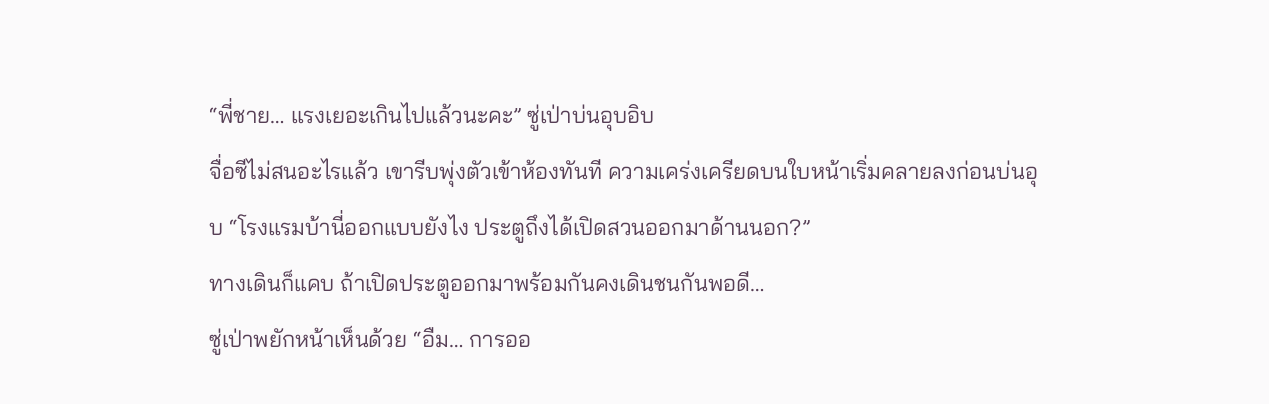“พี่ชาย… แรงเยอะเกินไปแล้วนะคะ” ซู่เป่าบ่นอุบอิบ
จื่อซีไม่สนอะไรแล้ว เขารีบพุ่งตัวเข้าห้องทันที ความเคร่งเครียดบนใบหน้าเริ่มคลายลงก่อนบ่นอุบ “โรงแรมบ้านี่ออกแบบยังไง ประตูถึงได้เปิดสวนออกมาด้านนอก?”
ทางเดินก็แคบ ถ้าเปิดประตูออกมาพร้อมกันคงเดินชนกันพอดี…
ซู่เป่าพยักหน้าเห็นด้วย “อืม… การออ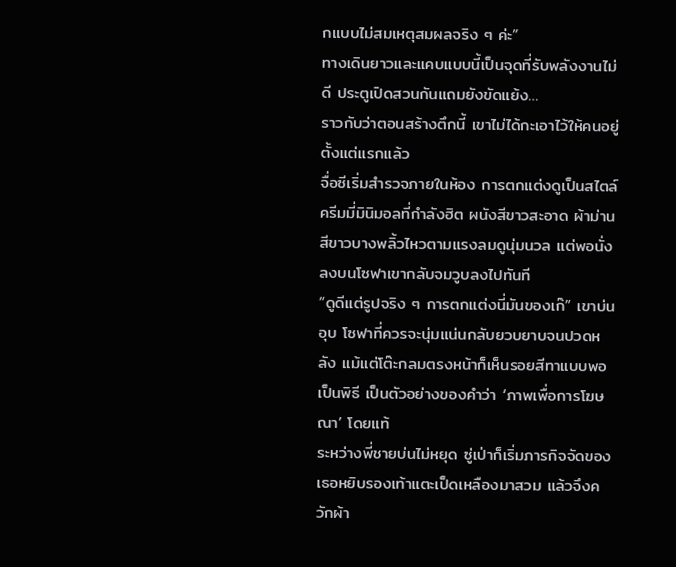กแบบไม่สมเหตุสมผลจริง ๆ ค่ะ”
ทางเดินยาวและแคบแบบนี้เป็นจุดที่รับพลังงานไม่ดี ประตูเปิดสวนกันแถมยังขัดแย้ง…
ราวกับว่าตอนสร้างตึกนี้ เขาไม่ได้กะเอาไว้ให้คนอยู่ตั้งแต่แรกแล้ว
จื่อซีเริ่มสำรวจภายในห้อง การตกแต่งดูเป็นสไตล์ครีมมี่มินิมอลที่กำลังฮิต ผนังสีขาวสะอาด ผ้าม่านสีขาวบางพลิ้วไหวตามแรงลมดูนุ่มนวล แต่พอนั่งลงบนโซฟาเขากลับจมวูบลงไปทันที
“ดูดีแต่รูปจริง ๆ การตกแต่งนี่มันของเก๊” เขาบ่นอุบ โซฟาที่ควรจะนุ่มแน่นกลับยวบยาบจนปวดหลัง แม้แต่โต๊ะกลมตรงหน้าก็เห็นรอยสีทาแบบพอเป็นพิธี เป็นตัวอย่างของคำว่า ‘ภาพเพื่อการโฆษณา’ โดยแท้
ระหว่างพี่ชายบ่นไม่หยุด ซู่เป่าก็เริ่มภารกิจจัดของ เธอหยิบรองเท้าแตะเป็ดเหลืองมาสวม แล้วจึงควักผ้า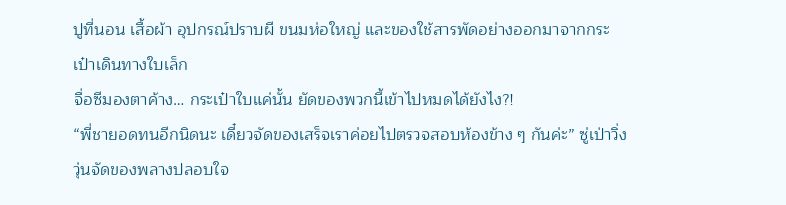ปูที่นอน เสื้อผ้า อุปกรณ์ปราบผี ขนมห่อใหญ่ และของใช้สารพัดอย่างออกมาจากกระเป๋าเดินทางใบเล็ก
จื่อซีมองตาค้าง… กระเป๋าใบแค่นั้น ยัดของพวกนี้เข้าไปหมดได้ยังไง?!
“พี่ชายอดทนอีกนิดนะ เดี๋ยวจัดของเสร็จเราค่อยไปตรวจสอบห้องข้าง ๆ กันค่ะ” ซู่เป่าวิ่งวุ่นจัดของพลางปลอบใจ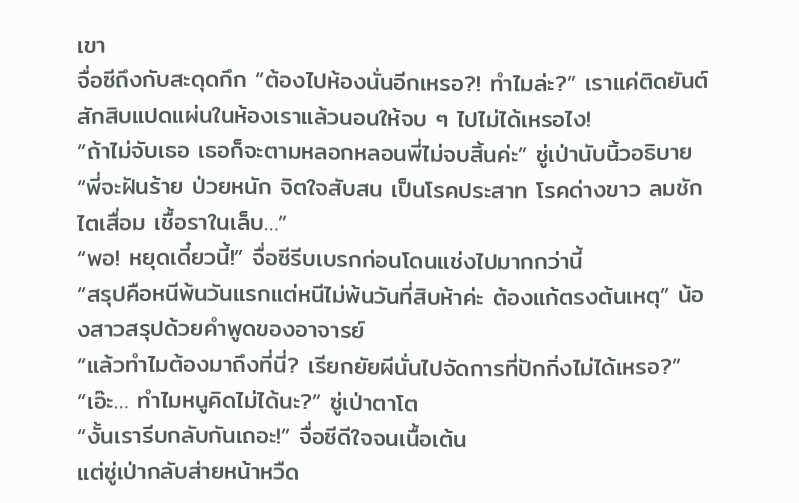เขา
จื่อซีถึงกับสะดุดกึก “ต้องไปห้องนั่นอีกเหรอ?! ทำไมล่ะ?” เราแค่ติดยันต์สักสิบแปดแผ่นในห้องเราแล้วนอนให้จบ ๆ ไปไม่ได้เหรอไง!
“ถ้าไม่จับเธอ เธอก็จะตามหลอกหลอนพี่ไม่จบสิ้นค่ะ” ซู่เป่านับนิ้วอธิบาย “พี่จะฝันร้าย ป่วยหนัก จิตใจสับสน เป็นโรคประสาท โรคด่างขาว ลมชัก ไตเสื่อม เชื้อราในเล็บ…”
“พอ! หยุดเดี๋ยวนี้!” จื่อซีรีบเบรกก่อนโดนแช่งไปมากกว่านี้
“สรุปคือหนีพ้นวันแรกแต่หนีไม่พ้นวันที่สิบห้าค่ะ ต้องแก้ตรงต้นเหตุ” น้องสาวสรุปด้วยคำพูดของอาจารย์
“แล้วทำไมต้องมาถึงที่นี่? เรียกยัยผีนั่นไปจัดการที่ปักกิ่งไม่ได้เหรอ?”
“เอ๊ะ… ทำไมหนูคิดไม่ได้นะ?” ซู่เป่าตาโต
“งั้นเรารีบกลับกันเถอะ!” จื่อซีดีใจจนเนื้อเต้น
แต่ซู่เป่ากลับส่ายหน้าหวืด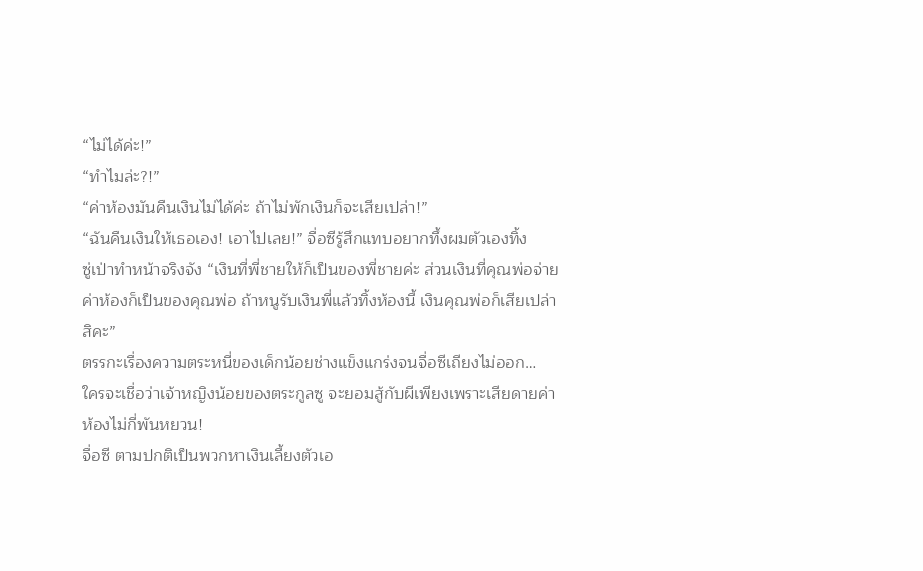“ไม่ได้ค่ะ!”
“ทำไมล่ะ?!”
“ค่าห้องมันคืนเงินไม่ได้ค่ะ ถ้าไม่พักเงินก็จะเสียเปล่า!”
“ฉันคืนเงินให้เธอเอง! เอาไปเลย!” จื่อซีรู้สึกแทบอยากทึ้งผมตัวเองทิ้ง
ซู่เป่าทำหน้าจริงจัง “เงินที่พี่ชายให้ก็เป็นของพี่ชายค่ะ ส่วนเงินที่คุณพ่อจ่ายค่าห้องก็เป็นของคุณพ่อ ถ้าหนูรับเงินพี่แล้วทิ้งห้องนี้ เงินคุณพ่อก็เสียเปล่าสิคะ”
ตรรกะเรื่องความตระหนี่ของเด็กน้อยช่างแข็งแกร่งจนจื่อซีเถียงไม่ออก…
ใครจะเชื่อว่าเจ้าหญิงน้อยของตระกูลซู จะยอมสู้กับผีเพียงเพราะเสียดายค่าห้องไม่กี่พันหยวน!
จื่อซี ตามปกติเป็นพวกหาเงินเลี้ยงตัวเอ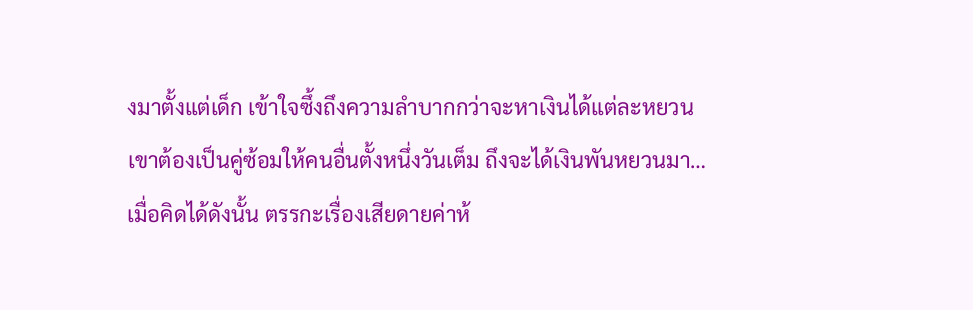งมาตั้งแต่เด็ก เข้าใจซึ้งถึงความลำบากกว่าจะหาเงินได้แต่ละหยวน
เขาต้องเป็นคู่ซ้อมให้คนอื่นตั้งหนึ่งวันเต็ม ถึงจะได้เงินพันหยวนมา…
เมื่อคิดได้ดังนั้น ตรรกะเรื่องเสียดายค่าห้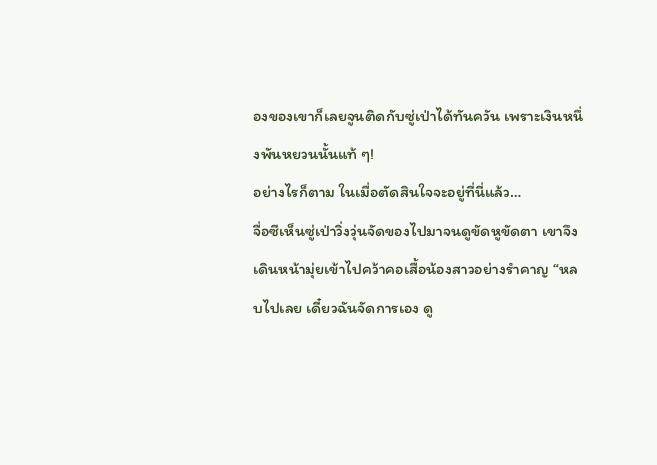องของเขาก็เลยจูนติดกับซู่เป่าได้ทันควัน เพราะเงินหนึ่งพันหยวนนั้นแท้ ๆ!
อย่างไรก็ตาม ในเมื่อตัดสินใจจะอยู่ที่นี่แล้ว…
จื่อซีเห็นซู่เป่าวิ่งวุ่นจัดของไปมาจนดูขัดหูขัดตา เขาจึงเดินหน้ามุ่ยเข้าไปคว้าคอเสื้อน้องสาวอย่างรำคาญ “หลบไปเลย เดี๋ยวฉันจัดการเอง ดู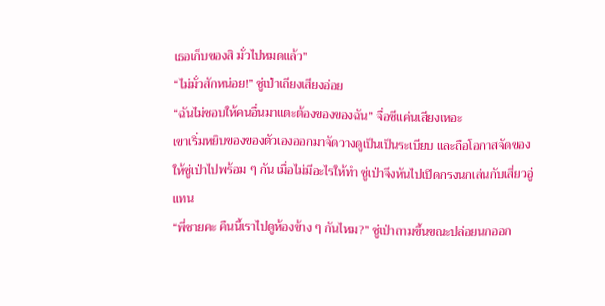เธอเก็บของสิ มั่วไปหมดแล้ว”
“ไม่มั่วสักหน่อย!” ซู่เป่าเถียงเสียงอ่อย
“ฉันไม่ชอบให้คนอื่นมาแตะต้องของของฉัน” จื่อซีแค่นเสียงเหอะ
เขาเริ่มหยิบของของตัวเองออกมาจัดวางดูเป็นเป็นระเบียบ และถือโอกาสจัดของให้ซู่เป่าไปพร้อม ๆ กัน เมื่อไม่มีอะไรให้ทำ ซู่เป่าจึงหันไปเปิดกรงนกเล่นกับเสี่ยวอู่แทน
“พี่ชายคะ คืนนี้เราไปดูห้องข้าง ๆ กันไหม?” ซู่เป่าถามขึ้นขณะปล่อยนกออก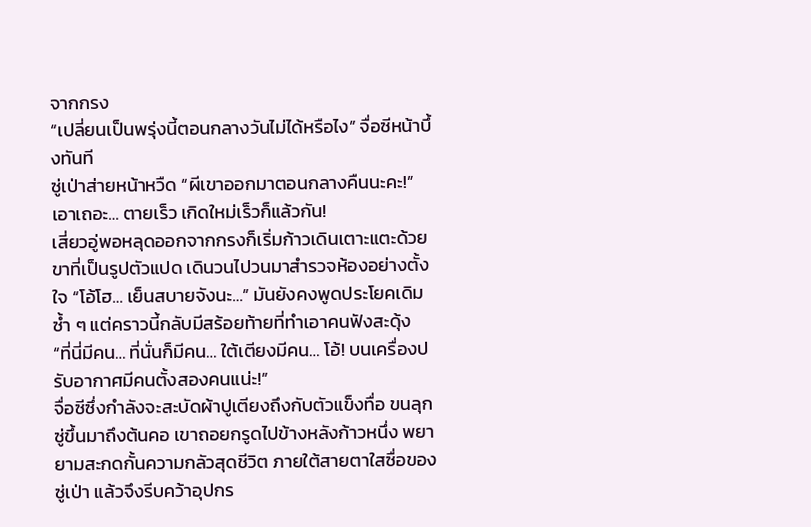จากกรง
“เปลี่ยนเป็นพรุ่งนี้ตอนกลางวันไม่ได้หรือไง” จื่อซีหน้าบึ้งทันที
ซู่เป่าส่ายหน้าหวืด “ผีเขาออกมาตอนกลางคืนนะคะ!”
เอาเถอะ… ตายเร็ว เกิดใหม่เร็วก็แล้วกัน!
เสี่ยวอู่พอหลุดออกจากกรงก็เริ่มก้าวเดินเตาะแตะด้วยขาที่เป็นรูปตัวแปด เดินวนไปวนมาสำรวจห้องอย่างตั้งใจ “โอ้โฮ… เย็นสบายจังนะ…” มันยังคงพูดประโยคเดิมซ้ำ ๆ แต่คราวนี้กลับมีสร้อยท้ายที่ทำเอาคนฟังสะดุ้ง
“ที่นี่มีคน… ที่นั่นก็มีคน… ใต้เตียงมีคน… โอ้! บนเครื่องปรับอากาศมีคนตั้งสองคนแน่ะ!”
จื่อซีซึ่งกำลังจะสะบัดผ้าปูเตียงถึงกับตัวแข็งทื่อ ขนลุกซู่ขึ้นมาถึงต้นคอ เขาถอยกรูดไปข้างหลังก้าวหนึ่ง พยายามสะกดกั้นความกลัวสุดชีวิต ภายใต้สายตาใสซื่อของซู่เป่า แล้วจึงรีบคว้าอุปกร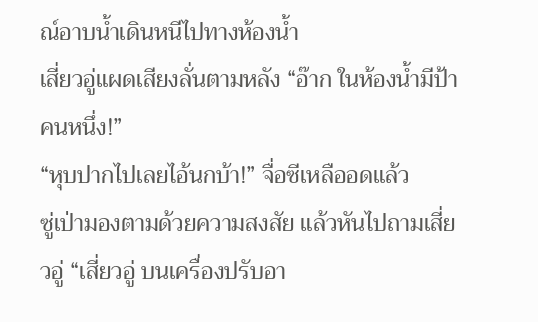ณ์อาบน้ำเดินหนีไปทางห้องน้ำ
เสี่ยวอู่แผดเสียงลั่นตามหลัง “อ๊าก ในห้องน้ำมีป้าคนหนึ่ง!”
“หุบปากไปเลยไอ้นกบ้า!” จื่อซีเหลืออดแล้ว
ซู่เป่ามองตามด้วยความสงสัย แล้วหันไปถามเสี่ยวอู่ “เสี่ยวอู่ บนเครื่องปรับอา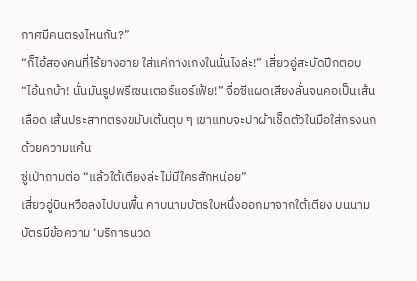กาศมีคนตรงไหนกัน?”
“ก็ไอ้สองคนที่ไร้ยางอาย ใส่แค่กางเกงในนั่นไงล่ะ!” เสี่ยวอู่สะบัดปีกตอบ
“ไอ้นกบ้า! นั่นมันรูปพรีเซนเตอร์แอร์เฟ้ย!” จื่อซีแผดเสียงลั่นจนคอเป็นเส้นเลือด เส้นประสาทตรงขมับเต้นตุบ ๆ เขาแทบจะปาผ้าเช็ดตัวในมือใส่กรงนกด้วยความแค้น
ซู่เป่าถามต่อ “แล้วใต้เตียงล่ะ ไม่มีใครสักหน่อย”
เสี่ยวอู่บินหวือลงไปบนพื้น คาบนามบัตรใบหนึ่งออกมาจากใต้เตียง บนนามบัตรมีข้อความ ‘บริการนวด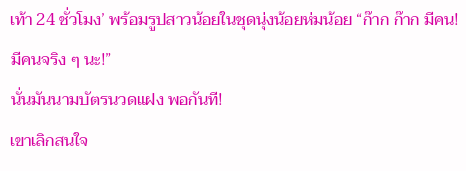เท้า 24 ชั่วโมง’ พร้อมรูปสาวน้อยในชุดนุ่งน้อยห่มน้อย “ก๊าก ก๊าก มีคน! มีคนจริง ๆ นะ!”
นั่นมันนามบัตรนวดแฝง พอกันที!
เขาเลิกสนใจ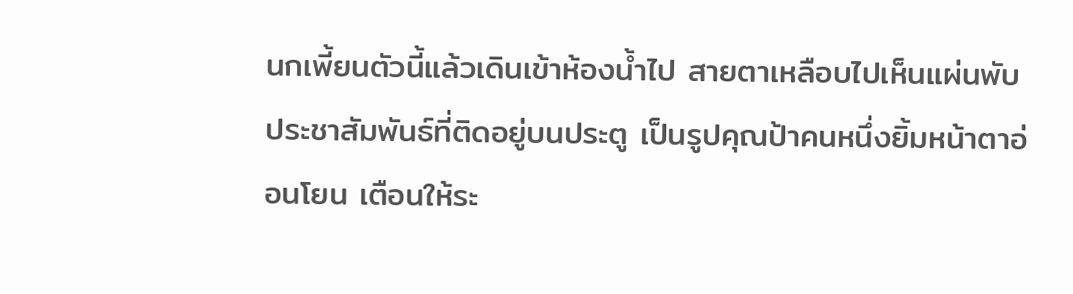นกเพี้ยนตัวนี้แล้วเดินเข้าห้องน้ำไป สายตาเหลือบไปเห็นแผ่นพับประชาสัมพันธ์ที่ติดอยู่บนประตู เป็นรูปคุณป้าคนหนึ่งยิ้มหน้าตาอ่อนโยน เตือนให้ระ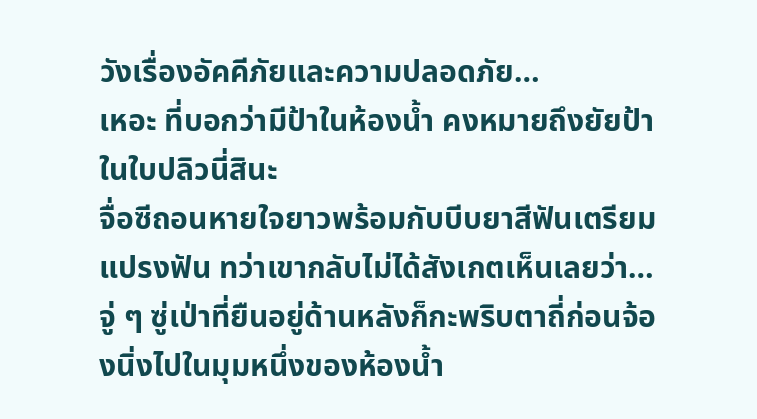วังเรื่องอัคคีภัยและความปลอดภัย…
เหอะ ที่บอกว่ามีป้าในห้องน้ำ คงหมายถึงยัยป้าในใบปลิวนี่สินะ
จื่อซีถอนหายใจยาวพร้อมกับบีบยาสีฟันเตรียมแปรงฟัน ทว่าเขากลับไม่ได้สังเกตเห็นเลยว่า…
จู่ ๆ ซู่เป่าที่ยืนอยู่ด้านหลังก็กะพริบตาถี่ก่อนจ้องนิ่งไปในมุมหนึ่งของห้องน้ำ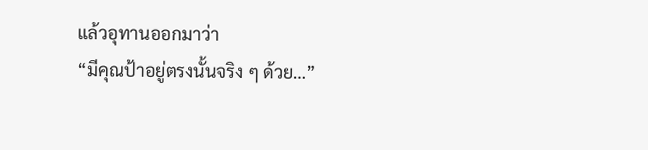แล้วอุทานออกมาว่า
“มีคุณป้าอยู่ตรงนั้นจริง ๆ ด้วย…”